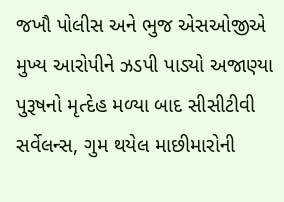જખૌ પોલીસ અને ભુજ એસઓજીએ મુખ્ય આરોપીને ઝડપી પાડ્યો અજાણ્યા પુરૂષનો મૃત્દેહ મળ્યા બાદ સીસીટીવી સર્વેલન્સ, ગુમ થયેલ માછીમારોની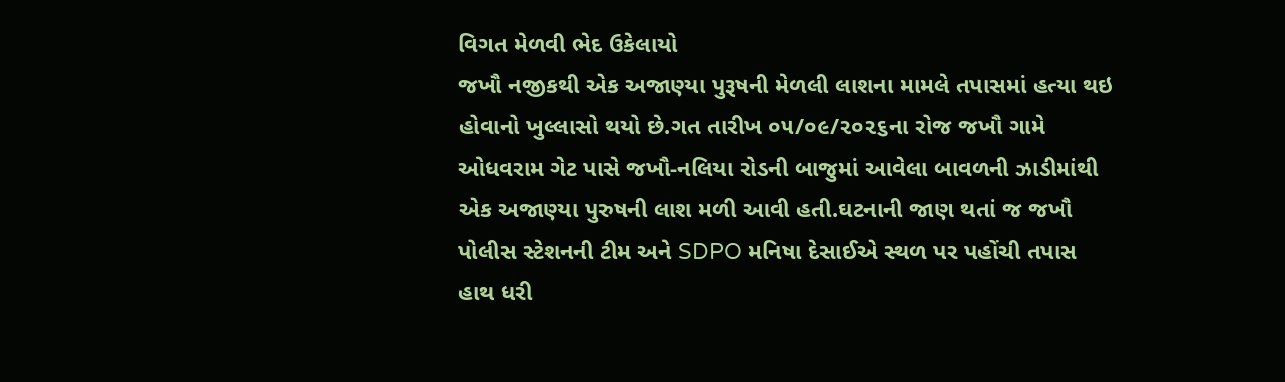વિગત મેળવી ભેદ ઉકેલાયો
જખૌ નજીકથી એક અજાણ્યા પુરૂષની મેળલી લાશના મામલે તપાસમાં હત્યા થઇ હોવાનો ખુલ્લાસો થયો છે.ગત તારીખ ૦૫/૦૯/૨૦૨૬ના રોજ જખૌ ગામે ઓધવરામ ગેટ પાસે જખૌ-નલિયા રોડની બાજુમાં આવેલા બાવળની ઝાડીમાંથી એક અજાણ્યા પુરુષની લાશ મળી આવી હતી.ઘટનાની જાણ થતાં જ જખૌ પોલીસ સ્ટેશનની ટીમ અને SDPO મનિષા દેસાઈએ સ્થળ પર પહોંચી તપાસ હાથ ધરી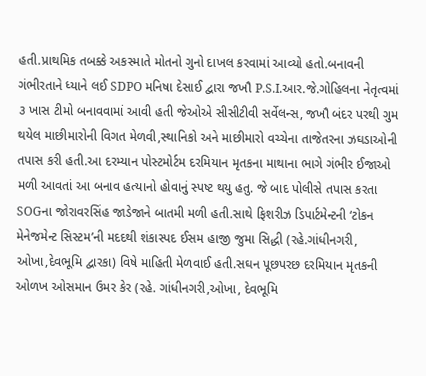હતી.પ્રાથમિક તબક્કે અકસ્માતે મોતનો ગુનો દાખલ કરવામાં આવ્યો હતો.બનાવની ગંભીરતાને ધ્યાને લઈ SDPO મનિષા દેસાઈ દ્વારા જખૌ P.S.I.આર.જે.ગોહિલના નેતૃત્વમાં ૩ ખાસ ટીમો બનાવવામાં આવી હતી જેઓએ સીસીટીવી સર્વેલન્સ, જખૌ બંદર પરથી ગુમ થયેલ માછીમારોની વિગત મેળવી,સ્થાનિકો અને માછીમારો વચ્ચેના તાજેતરના ઝઘડાઓની તપાસ કરી હતી.આ દરમ્યાન પોસ્ટમોર્ટમ દરમિયાન મૃતકના માથાના ભાગે ગંભીર ઈજાઓ મળી આવતાં આ બનાવ હત્યાનો હોવાનું સ્પષ્ટ થયુ હતુ. જે બાદ પોલીસે તપાસ કરતા SOGના જોરાવરસિંહ જાડેજાને બાતમી મળી હતી.સાથે ફિશરીઝ ડિપાર્ટમેન્ટની ‘ટોકન મેનેજમેન્ટ સિસ્ટમ’ની મદદથી શંકાસ્પદ ઈસમ હાજી જુમા સિદ્ધી (રહે.ગાંધીનગરી, ઓખા,દેવભૂમિ દ્વારકા) વિષે માહિતી મેળવાઈ હતી.સઘન પૂછપરછ દરમિયાન મૃતકની ઓળખ ઓસમાન ઉમર કેર (રહે. ગાંધીનગરી,ઓખા, દેવભૂમિ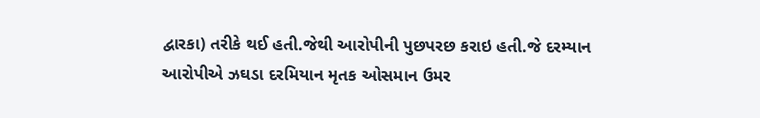દ્વારકા) તરીકે થઈ હતી.જેથી આરોપીની પુછપરછ કરાઇ હતી.જે દરમ્યાન આરોપીએ ઝઘડા દરમિયાન મૃતક ઓસમાન ઉમર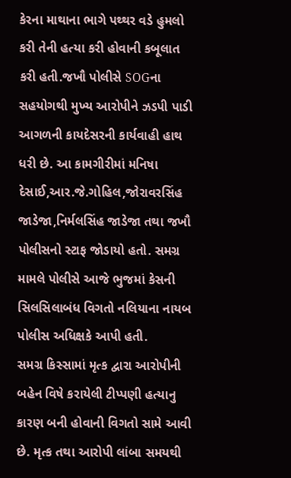કેરના માથાના ભાગે પથ્થર વડે હુમલો કરી તેની હત્યા કરી હોવાની કબૂલાત કરી હતી.જખૌ પોલીસે SOGના સહયોગથી મુખ્ય આરોપીને ઝડપી પાડી આગળની કાયદેસરની કાર્યવાહી હાથ ધરી છે. આ કામગીરીમાં મનિષા દેસાઈ,આર.જે.ગોહિલ,જોરાવરસિંહ જાડેજા,નિર્મલસિંહ જાડેજા તથા જખૌ પોલીસનો સ્ટાફ જોડાયો હતો. સમગ્ર મામલે પોલીસે આજે ભુજમાં કેસની સિલસિલાબંધ વિગતો નલિયાના નાયબ પોલીસ અધિક્ષકે આપી હતી.
સમગ્ર કિસ્સામાં મૃત્ક દ્વારા આરોપીની બહેન વિષે કરાયેલી ટીપ્પણી હત્યાનુ કારણ બની હોવાની વિગતો સામે આવી છે. મૃત્ક તથા આરોપી લાંબા સમયથી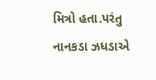મિત્રો હતા.પરંતુ નાનકડા ઝધડાએ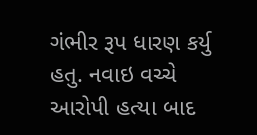ગંભીર રૂપ ધારણ કર્યુ હતુ. નવાઇ વચ્ચે આરોપી હત્યા બાદ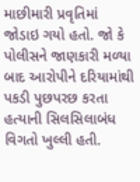માછીમારી પ્રવૃતિમાં જોડાઇ ગયો હતો. જો કે પોલીસને જાણકારી મળ્યા બાદ આરોપીને દરિયામાંથી પકડી પુછપરછ કરતા હત્યાની સિલસિલાબંધ વિગતો ખુલ્લી હતી.